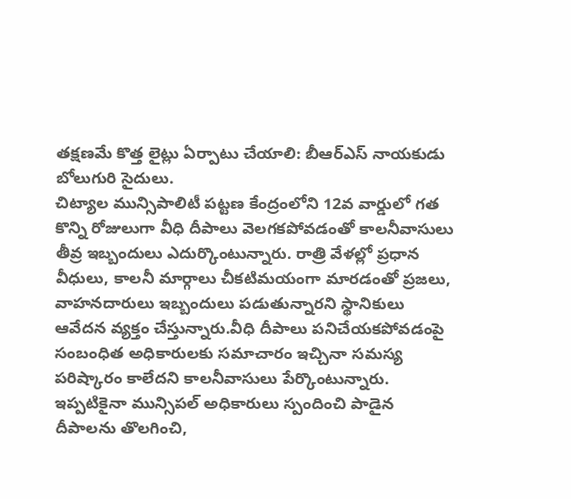తక్షణమే కొత్త లైట్లు ఏర్పాటు చేయాలి: బీఆర్ఎస్ నాయకుడు బోలుగురి సైదులు.
చిట్యాల మున్సిపాలిటీ పట్టణ కేంద్రంలోని 12వ వార్డులో గత కొన్ని రోజులుగా వీధి దీపాలు వెలగకపోవడంతో కాలనీవాసులు తీవ్ర ఇబ్బందులు ఎదుర్కొంటున్నారు. రాత్రి వేళల్లో ప్రధాన వీధులు, కాలనీ మార్గాలు చీకటిమయంగా మారడంతో ప్రజలు, వాహనదారులు ఇబ్బందులు పడుతున్నారని స్థానికులు ఆవేదన వ్యక్తం చేస్తున్నారు.వీధి దీపాలు పనిచేయకపోవడంపై సంబంధిత అధికారులకు సమాచారం ఇచ్చినా సమస్య పరిష్కారం కాలేదని కాలనీవాసులు పేర్కొంటున్నారు. ఇప్పటికైనా మున్సిపల్ అధికారులు స్పందించి పాడైన దీపాలను తొలగించి,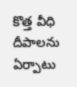కొత్త వీధి దీపాలను ఏర్పాటు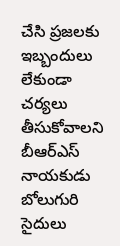చేసి ప్రజలకు ఇబ్బందులు లేకుండా చర్యలు తీసుకోవాలని బీఆర్ఎస్ నాయకుడు బోలుగురి సైదులు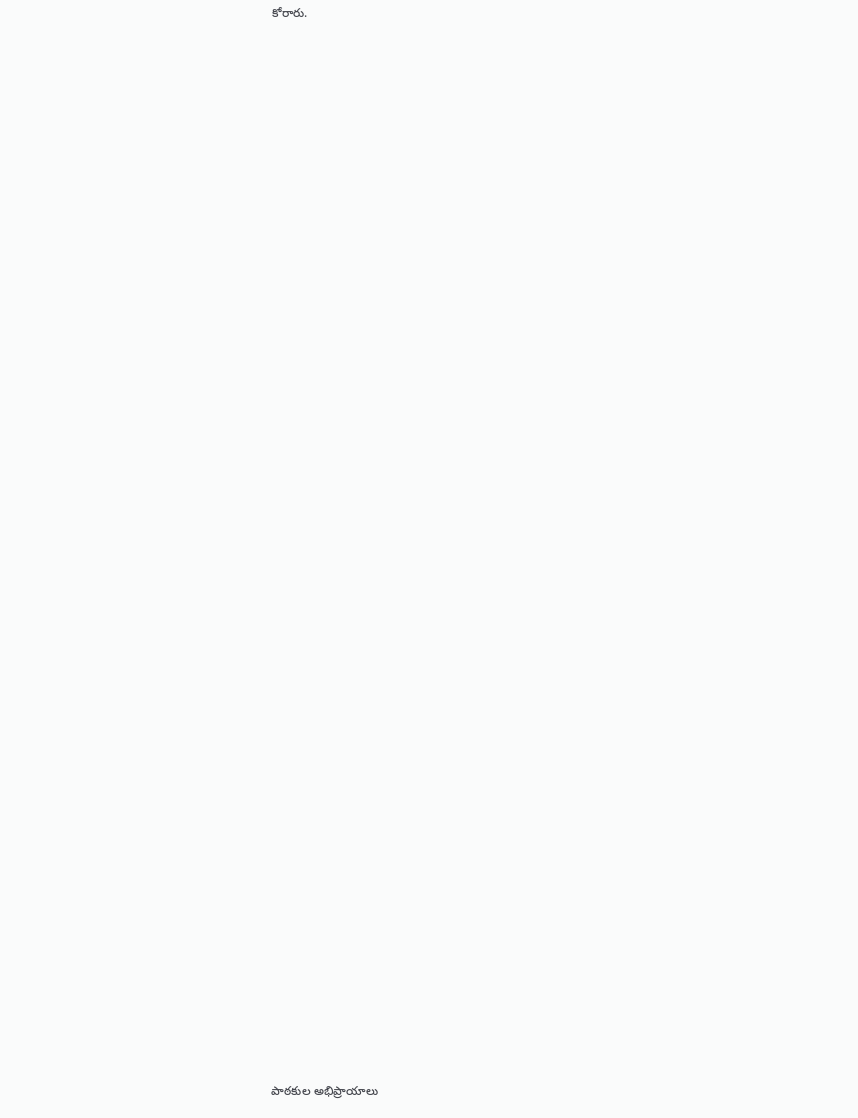కోరారు.
















































పాఠకుల అభిప్రాయాలు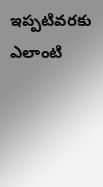ఇప్పటివరకు ఎలాంటి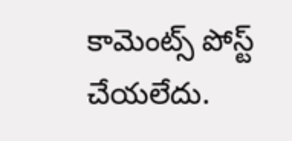కామెంట్స్ పోస్ట్ చేయలేదు.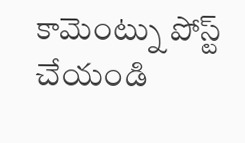కామెంట్ను పోస్ట్ చేయండి